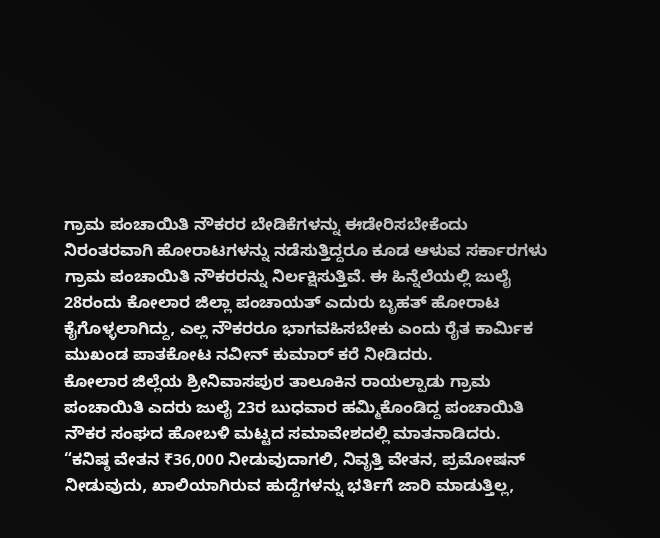ಗ್ರಾಮ ಪಂಚಾಯಿತಿ ನೌಕರರ ಬೇಡಿಕೆಗಳನ್ನು ಈಡೇರಿಸಬೇಕೆಂದು ನಿರಂತರವಾಗಿ ಹೋರಾಟಗಳನ್ನು ನಡೆಸುತ್ತಿದ್ದರೂ ಕೂಡ ಆಳುವ ಸರ್ಕಾರಗಳು ಗ್ರಾಮ ಪಂಚಾಯಿತಿ ನೌಕರರನ್ನು ನಿರ್ಲಕ್ಷಿಸುತ್ತಿವೆ. ಈ ಹಿನ್ನೆಲೆಯಲ್ಲಿ ಜುಲೈ 28ರಂದು ಕೋಲಾರ ಜಿಲ್ಲಾ ಪಂಚಾಯತ್ ಎದುರು ಬೃಹತ್ ಹೋರಾಟ ಕೈಗೊಳ್ಳಲಾಗಿದ್ದು, ಎಲ್ಲ ನೌಕರರೂ ಭಾಗವಹಿಸಬೇಕು ಎಂದು ರೈತ ಕಾರ್ಮಿಕ ಮುಖಂಡ ಪಾತಕೋಟ ನವೀನ್ ಕುಮಾರ್ ಕರೆ ನೀಡಿದರು.
ಕೋಲಾರ ಜಿಲ್ಲೆಯ ಶ್ರೀನಿವಾಸಪುರ ತಾಲೂಕಿನ ರಾಯಲ್ಪಾಡು ಗ್ರಾಮ ಪಂಚಾಯಿತಿ ಎದರು ಜುಲೈ 23ರ ಬುಧವಾರ ಹಮ್ಮಿಕೊಂಡಿದ್ದ ಪಂಚಾಯಿತಿ ನೌಕರ ಸಂಘದ ಹೋಬಳಿ ಮಟ್ಟದ ಸಮಾವೇಶದಲ್ಲಿ ಮಾತನಾಡಿದರು.
“ಕನಿಷ್ಠ ವೇತನ ₹36,000 ನೀಡುವುದಾಗಲಿ, ನಿವೃತ್ತಿ ವೇತನ, ಪ್ರಮೋಷನ್ ನೀಡುವುದು, ಖಾಲಿಯಾಗಿರುವ ಹುದ್ದೆಗಳನ್ನು ಭರ್ತಿಗೆ ಜಾರಿ ಮಾಡುತ್ತಿಲ್ಲ,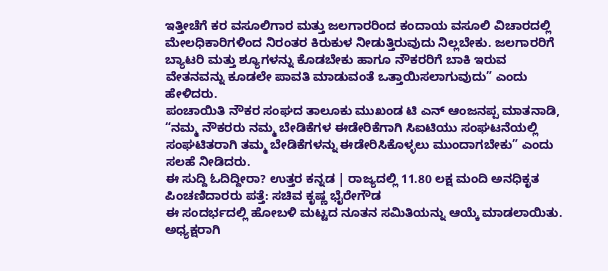ಇತ್ತೀಚೆಗೆ ಕರ ವಸೂಲಿಗಾರ ಮತ್ತು ಜಲಗಾರರಿಂದ ಕಂದಾಯ ವಸೂಲಿ ವಿಚಾರದಲ್ಲಿ ಮೇಲಧಿಕಾರಿಗಳಿಂದ ನಿರಂತರ ಕಿರುಕುಳ ನೀಡುತ್ತಿರುವುದು ನಿಲ್ಲಬೇಕು. ಜಲಗಾರರಿಗೆ ಬ್ಯಾಟರಿ ಮತ್ತು ಶ್ಯೂಗಳನ್ನು ಕೊಡಬೇಕು ಹಾಗೂ ನೌಕರರಿಗೆ ಬಾಕಿ ಇರುವ ವೇತನವನ್ನು ಕೂಡಲೇ ಪಾವತಿ ಮಾಡುವಂತೆ ಒತ್ತಾಯಿಸಲಾಗುವುದು” ಎಂದು ಹೇಳಿದರು.
ಪಂಚಾಯಿತಿ ನೌಕರ ಸಂಘದ ತಾಲೂಕು ಮುಖಂಡ ಟಿ ಎನ್ ಆಂಜನಪ್ಪ ಮಾತನಾಡಿ, “ನಮ್ಮ ನೌಕರರು ನಮ್ಮ ಬೇಡಿಕೆಗಳ ಈಡೇರಿಕೆಗಾಗಿ ಸಿಐಟಿಯು ಸಂಘಟನೆಯಲ್ಲಿ ಸಂಘಟಿತರಾಗಿ ತಮ್ಮ ಬೇಡಿಕೆಗಳನ್ನು ಈಡೇರಿಸಿಕೊಳ್ಳಲು ಮುಂದಾಗಬೇಕು” ಎಂದು ಸಲಹೆ ನೀಡಿದರು.
ಈ ಸುದ್ದಿ ಓದಿದ್ದೀರಾ? ಉತ್ತರ ಕನ್ನಡ | ರಾಜ್ಯದಲ್ಲಿ 11.80 ಲಕ್ಷ ಮಂದಿ ಅನಧಿಕೃತ ಪಿಂಚಣಿದಾರರು ಪತ್ತೆ: ಸಚಿವ ಕೃಷ್ಣ ಭೈರೇಗೌಡ
ಈ ಸಂದರ್ಭದಲ್ಲಿ ಹೋಬಳಿ ಮಟ್ಟದ ನೂತನ ಸಮಿತಿಯನ್ನು ಆಯ್ಕೆ ಮಾಡಲಾಯಿತು. ಅಧ್ಯಕ್ಷರಾಗಿ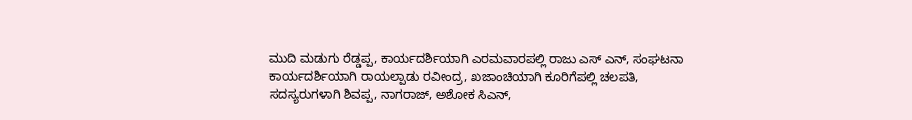ಮುದಿ ಮಡುಗು ರೆಡ್ಡಪ್ಪ, ಕಾರ್ಯದರ್ಶಿಯಾಗಿ ಎರಮವಾರಪಲ್ಲಿ ರಾಜು ಎಸ್ ಎನ್, ಸಂಘಟನಾ ಕಾರ್ಯದರ್ಶಿಯಾಗಿ ರಾಯಲ್ಪಾಡು ರವೀಂದ್ರ, ಖಜಾಂಚಿಯಾಗಿ ಕೂರಿಗೆಪಲ್ಲಿ ಚಲಪತಿ, ಸದಸ್ಯರುಗಳಾಗಿ ಶಿವಪ್ಪ, ನಾಗರಾಜ್, ಅಶೋಕ ಸಿಎನ್,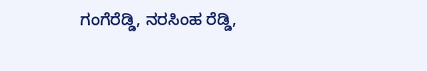ಗಂಗೆರೆಡ್ಡಿ, ನರಸಿಂಹ ರೆಡ್ಡಿ,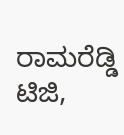ರಾಮರೆಡ್ಡಿ ಟಿಜಿ,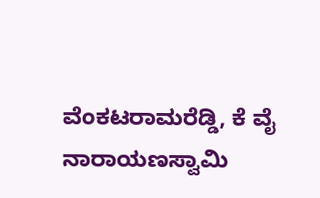ವೆಂಕಟರಾಮರೆಡ್ಡಿ, ಕೆ ವೈ ನಾರಾಯಣಸ್ವಾಮಿ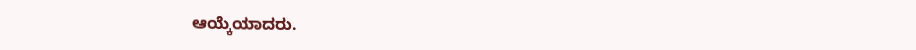ಆಯ್ಕೆಯಾದರು.